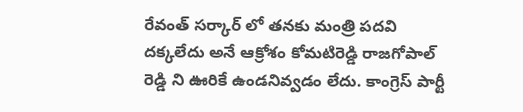రేవంత్ సర్కార్ లో తనకు మంత్రి పదవి దక్కలేదు అనే ఆక్రోశం కోమటిరెడ్డి రాజగోపాల్ రెడ్డి ని ఊరికే ఉండనివ్వడం లేదు. కాంగ్రెస్ పార్టీ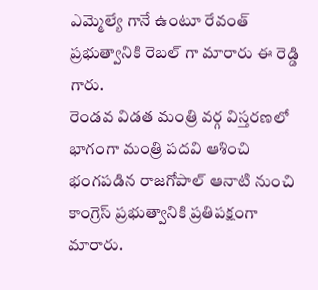ఎమ్మెల్యే గానే ఉంటూ రేవంత్ ప్రభుత్వానికి రెబల్ గా మారారు ఈ రెడ్డి గారు.
రెండవ విడత మంత్రి వర్గ విస్తరణలో భాగంగా మంత్రి పదవి ఆశించి భంగపడిన రాజగోపాల్ ఆనాటి నుంచి కాంగ్రెస్ ప్రభుత్వానికి ప్రతిపక్షంగా మారారు.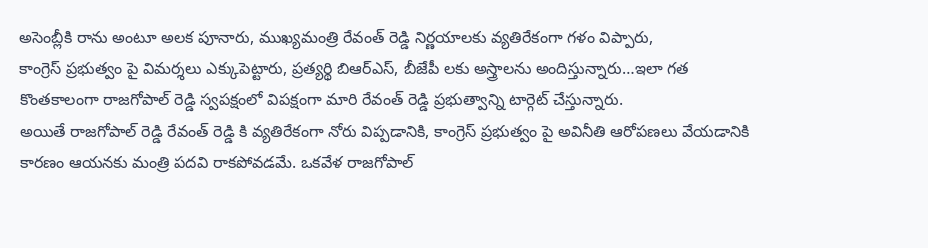అసెంబ్లీకి రాను అంటూ అలక పూనారు, ముఖ్యమంత్రి రేవంత్ రెడ్డి నిర్ణయాలకు వ్యతిరేకంగా గళం విప్పారు,
కాంగ్రెస్ ప్రభుత్వం పై విమర్శలు ఎక్కుపెట్టారు, ప్రత్యర్థి బిఆర్ఎస్, బీజేపీ లకు అస్త్రాలను అందిస్తున్నారు…ఇలా గత కొంతకాలంగా రాజగోపాల్ రెడ్డి స్వపక్షంలో విపక్షంగా మారి రేవంత్ రెడ్డి ప్రభుత్వాన్ని టార్గెట్ చేస్తున్నారు.
అయితే రాజగోపాల్ రెడ్డి రేవంత్ రెడ్డి కి వ్యతిరేకంగా నోరు విప్పడానికి, కాంగ్రెస్ ప్రభుత్వం పై అవినీతి ఆరోపణలు వేయడానికి కారణం ఆయనకు మంత్రి పదవి రాకపోవడమే. ఒకవేళ రాజగోపాల్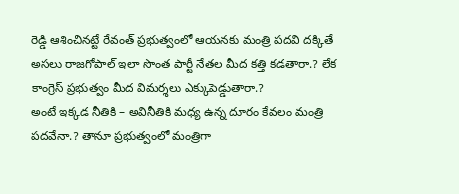రెడ్డి ఆశించినట్టే రేవంత్ ప్రభుత్వంలో ఆయనకు మంత్రి పదవి దక్కితే అసలు రాజగోపాల్ ఇలా సొంత పార్టీ నేతల మీద కత్తి కడతారా.? లేక కాంగ్రెస్ ప్రభుత్వం మీద విమర్శలు ఎక్కుపెడ్డుతారా.?
అంటే ఇక్కడ నీతికి – అవినీతికి మధ్య ఉన్న దూరం కేవలం మంత్రి పదవేనా.? తానూ ప్రభుత్వంలో మంత్రిగా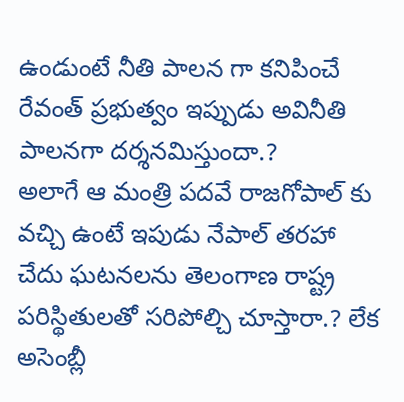ఉండుంటే నీతి పాలన గా కనిపించే రేవంత్ ప్రభుత్వం ఇప్పుడు అవినీతి పాలనగా దర్శనమిస్తుందా.?
అలాగే ఆ మంత్రి పదవే రాజగోపాల్ కు వచ్చి ఉంటే ఇపుడు నేపాల్ తరహా చేదు ఘటనలను తెలంగాణ రాష్ట్ర పరిస్థితులతో సరిపోల్చి చూస్తారా.? లేక అసెంబ్లీ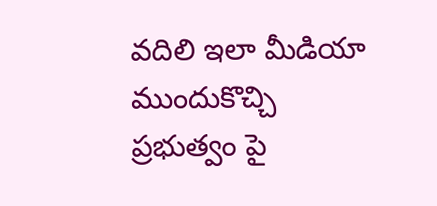వదిలి ఇలా మీడియా ముందుకొచ్చి ప్రభుత్వం పై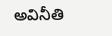అవినీతి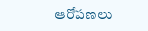ఆరోపణలు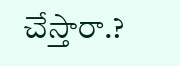చేస్తారా.?